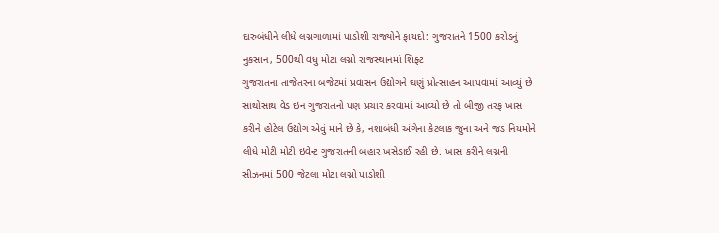દારુબંધીને લીધે લગ્નગાળામાં પાડોશી રાજ્યોને ફાયદો: ગુજરાતને 1500 કરોડનું નુકસાન, 500થી વધુ મોટા લગ્નો રાજસ્થાનમાં શિફ્ટ
ગુજરાતના તાજેતરના બજેટમાં પ્રવાસન ઉદ્યોગને ઘણું પ્રોત્સાહન આપવામાં આવ્યું છે સાથોસાથ વેડ ઇન ગુજરાતનો પણ પ્રચાર કરવામાં આવ્યો છે તો બીજી તરફ ખાસ કરીને હોટેલ ઉદ્યોગ એવું માને છે કે, નશાબંધી અંગેના કેટલાક જુના અને જડ નિયમોને લીધે મોટી મોટી ઇવેન્ટ ગુજરાતની બહાર ખસેડાઈ રહી છે. ખાસ કરીને લગ્નની સીઝનમાં 500 જેટલા મોટા લગ્નો પાડોશી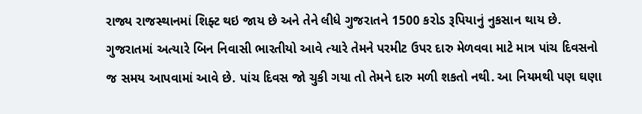રાજ્ય રાજસ્થાનમાં શિફ્ટ થઇ જાય છે અને તેને લીધે ગુજરાતને 1500 કરોડ રૂપિયાનું નુકસાન થાય છે.
ગુજરાતમાં અત્યારે બિન નિવાસી ભારતીયો આવે ત્યારે તેમને પરમીટ ઉપર દારુ મેળવવા માટે માત્ર પાંચ દિવસનો જ સમય આપવામાં આવે છે. પાંચ દિવસ જો ચુકી ગયા તો તેમને દારુ મળી શકતો નથી. આ નિયમથી પણ ઘણા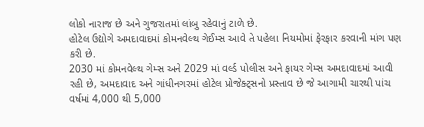લોકો નારાજ છે અને ગુજરાતમાં લાંબુ રહેવાનું ટાળે છે.
હોટેલ ઉદ્યોગે અમદાવાદમાં કોમનવેલ્થ ગેઈમ્સ આવે તે પહેલા નિયમોમાં ફેરફાર કરવાની માંગ પણ કરી છે.
2030 માં કોમનવેલ્થ ગેમ્સ અને 2029 માં વર્લ્ડ પોલીસ અને ફાયર ગેમ્સ અમદાવાદમાં આવી રહી છે, અમદાવાદ અને ગાંધીનગરમાં હોટેલ પ્રોજેક્ટ્સનો પ્રસ્તાવ છે જે આગામી ચારથી પાંચ વર્ષમાં 4,000 થી 5,000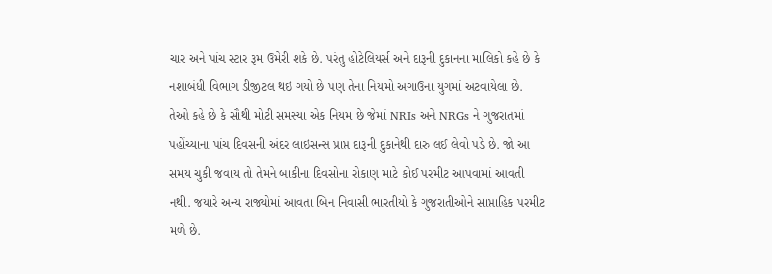ચાર અને પાંચ સ્ટાર રૂમ ઉમેરી શકે છે. પરંતુ હોટેલિયર્સ અને દારૂની દુકાનના માલિકો કહે છે કે નશાબંધી વિભાગ ડીજીટલ થઇ ગયો છે પણ તેના નિયમો અગાઉના યુગમાં અટવાયેલા છે.
તેઓ કહે છે કે સૌથી મોટી સમસ્યા એક નિયમ છે જેમાં NRIs અને NRGs ને ગુજરાતમાં પહોંચ્યાના પાંચ દિવસની અંદર લાઇસન્સ પ્રાપ્ત દારૂની દુકાનેથી દારુ લઈ લેવો પડે છે. જો આ સમય ચુકી જવાય તો તેમને બાકીના દિવસોના રોકાણ માટે કોઈ પરમીટ આપવામાં આવતી નથી. જયારે અન્ય રાજ્યોમાં આવતા બિન નિવાસી ભારતીયો કે ગુજરાતીઓને સાપ્તાહિક પરમીટ મળે છે.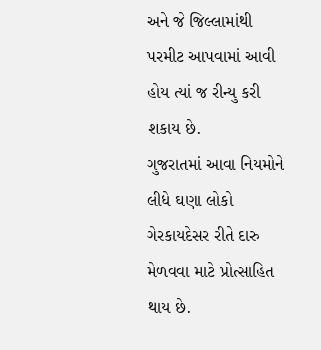અને જે જિલ્લામાંથી પરમીટ આપવામાં આવી હોય ત્યાં જ રીન્યુ કરી શકાય છે.
ગુજરાતમાં આવા નિયમોને લીધે ઘણા લોકો ગેરકાયદેસર રીતે દારુ મેળવવા માટે પ્રોત્સાહિત થાય છે.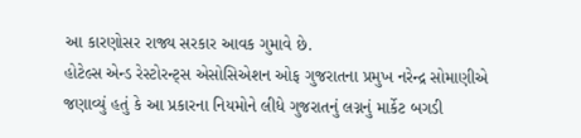આ કારણોસર રાજ્ય સરકાર આવક ગુમાવે છે.
હોટેલ્સ એન્ડ રેસ્ટોરન્ટ્સ એસોસિએશન ઓફ ગુજરાતના પ્રમુખ નરેન્દ્ર સોમાણીએ જણાવ્યું હતું કે આ પ્રકારના નિયમોને લીધે ગુજરાતનું લગ્નનું માર્કેટ બગડી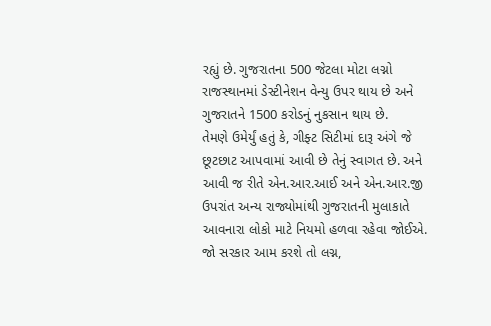રહ્યું છે. ગુજરાતના 500 જેટલા મોટા લગ્નો રાજસ્થાનમાં ડેસ્ટીનેશન વેન્યુ ઉપર થાય છે અને ગુજરાતને 1500 કરોડનું નુકસાન થાય છે.
તેમણે ઉમેર્યું હતું કે, ગીફ્ટ સિટીમાં દારૂ અંગે જે છૂટછાટ આપવામાં આવી છે તેનું સ્વાગત છે. અને આવી જ રીતે એન.આર.આઈ અને એન.આર.જી ઉપરાંત અન્ય રાજ્યોમાંથી ગુજરાતની મુલાકાતે આવનારા લોકો માટે નિયમો હળવા રહેવા જોઈએ. જો સરકાર આમ કરશે તો લગ્ન,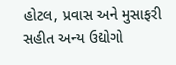હોટલ, પ્રવાસ અને મુસાફરી સહીત અન્ય ઉદ્યોગો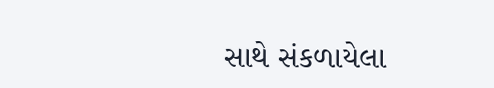સાથે સંકળાયેલા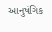આનુષંગિક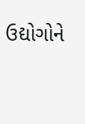ઉદ્યોગોને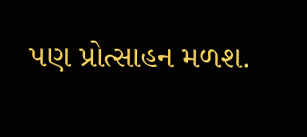પણ પ્રોત્સાહન મળશ.